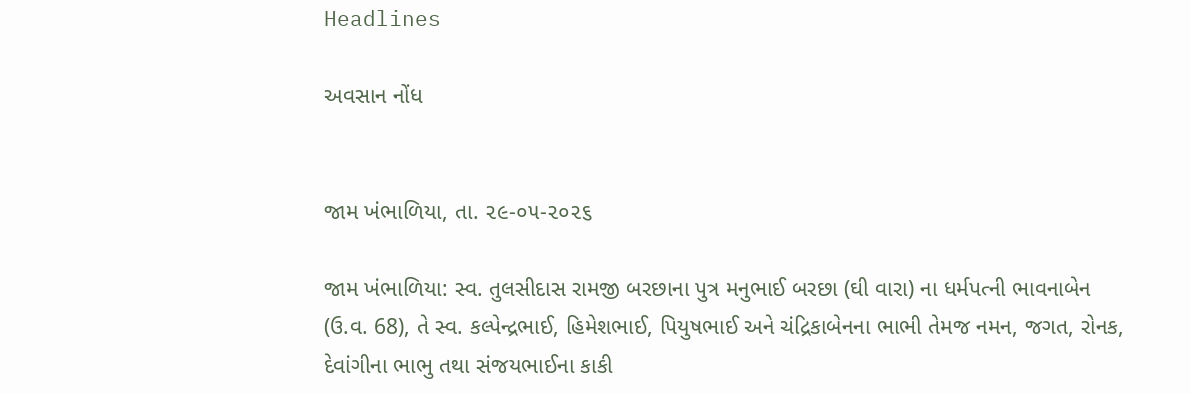Headlines

અવસાન નોંધ


જામ ખંભાળિયા, તા. ૨૯-૦૫-૨૦૨૬

જામ ખંભાળિયા: સ્વ. તુલસીદાસ રામજી બરછાના પુત્ર મનુભાઈ બરછા (ઘી વારા) ના ધર્મપત્ની ભાવનાબેન (ઉ.વ. 68), તે સ્વ. કલ્પેન્દ્રભાઈ, હિમેશભાઈ, પિયુષભાઈ અને ચંદ્રિકાબેનના ભાભી તેમજ નમન, જગત, રોનક, દેવાંગીના ભાભુ તથા સંજયભાઈના કાકી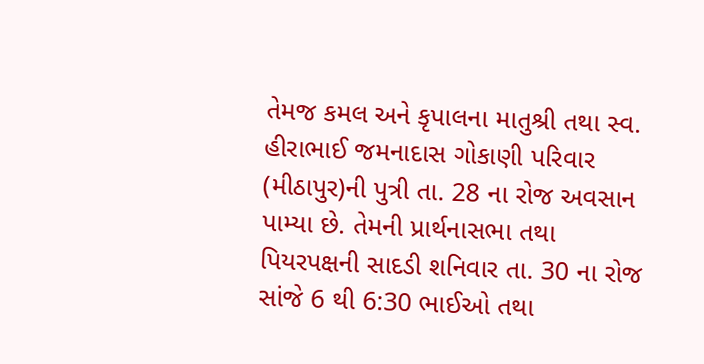તેમજ કમલ અને કૃપાલના માતુશ્રી તથા સ્વ. હીરાભાઈ જમનાદાસ ગોકાણી પરિવાર (મીઠાપુર)ની પુત્રી તા. 28 ના રોજ અવસાન પામ્યા છે. તેમની પ્રાર્થનાસભા તથા પિયરપક્ષની સાદડી શનિવાર તા. 30 ના રોજ સાંજે 6 થી 6:30 ભાઈઓ તથા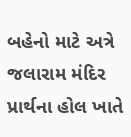બહેનો માટે અત્રે જલારામ મંદિર પ્રાર્થના હોલ ખાતે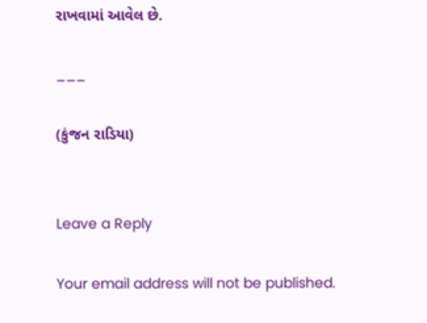રાખવામાં આવેલ છે.

___

(કુંજન રાડિયા)


Leave a Reply

Your email address will not be published.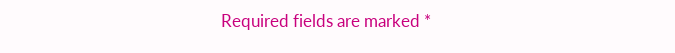Required fields are marked *